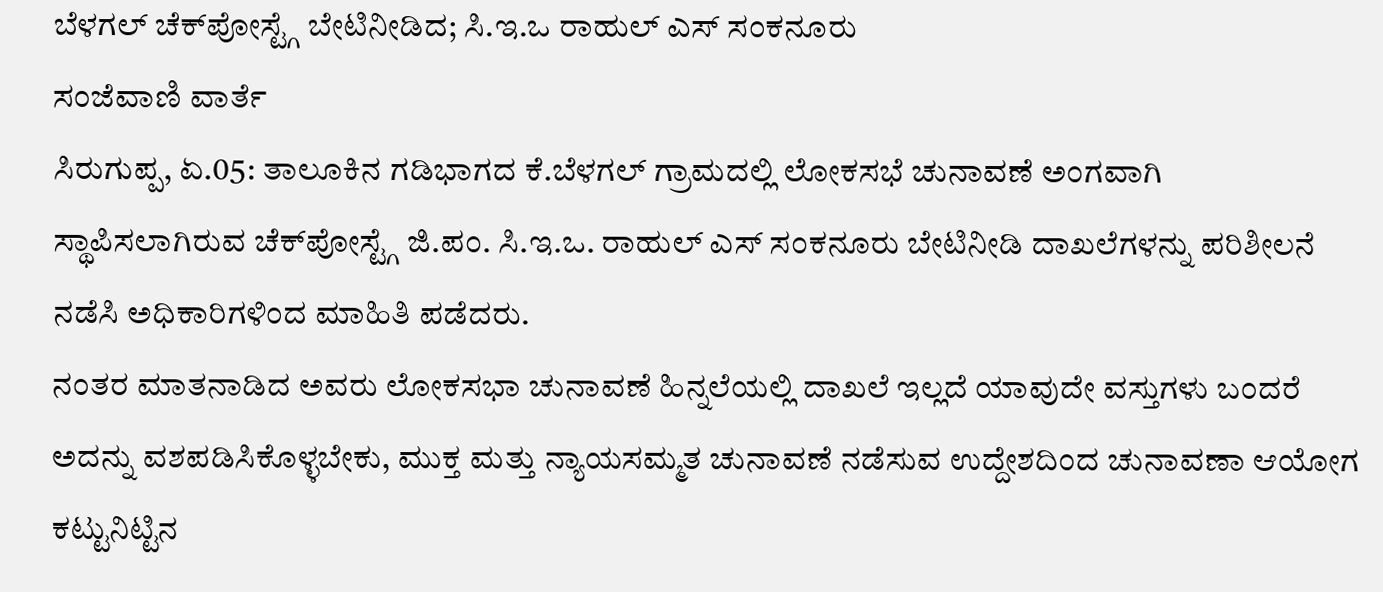ಬೆಳಗಲ್ ಚೆಕ್‌ಪೋಸ್ಟ್ಗೆ ಬೇಟಿನೀಡಿದ; ಸಿ.ಇ.ಒ ರಾಹುಲ್ ಎಸ್ ಸಂಕನೂರು
ಸಂಜೆವಾಣಿ ವಾರ್ತೆ
ಸಿರುಗುಪ್ಪ, ಏ.05: ತಾಲೂಕಿನ ಗಡಿಭಾಗದ ಕೆ.ಬೆಳಗಲ್ ಗ್ರಾಮದಲ್ಲಿ ಲೋಕಸಭೆ ಚುನಾವಣೆ ಅಂಗವಾಗಿ ಸ್ಥಾಪಿಸಲಾಗಿರುವ ಚೆಕ್‌ಪೋಸ್ಟ್ಗೆ ಜಿ.ಪಂ. ಸಿ.ಇ.ಒ. ರಾಹುಲ್ ಎಸ್ ಸಂಕನೂರು ಬೇಟಿನೀಡಿ ದಾಖಲೆಗಳನ್ನು ಪರಿಶೀಲನೆ ನಡೆಸಿ ಅಧಿಕಾರಿಗಳಿಂದ ಮಾಹಿತಿ ಪಡೆದರು.
ನಂತರ ಮಾತನಾಡಿದ ಅವರು ಲೋಕಸಭಾ ಚುನಾವಣೆ ಹಿನ್ನಲೆಯಲ್ಲಿ ದಾಖಲೆ ಇಲ್ಲದೆ ಯಾವುದೇ ವಸ್ತುಗಳು ಬಂದರೆ ಅದನ್ನು ವಶಪಡಿಸಿಕೊಳ್ಳಬೇಕು, ಮುಕ್ತ ಮತ್ತು ನ್ಯಾಯಸಮ್ಮತ ಚುನಾವಣೆ ನಡೆಸುವ ಉದ್ದೇಶದಿಂದ ಚುನಾವಣಾ ಆಯೋಗ ಕಟ್ಟುನಿಟ್ಟಿನ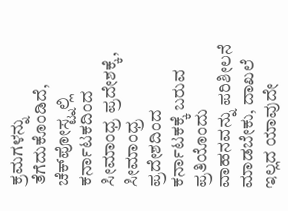ಕ್ರಮಗಳನ್ನು ತೆಗೆದುಕೊಂಡಿದೆ, ಚೆಕ್‌ಪೋಸ್ಟ್ನಲ್ಲಿ ಕರ್ನಾಟಕದಿಂದ ಸೀಮಾಂಧ್ರ ಪ್ರದೇಶಕ್ಕೆ, ಸೀಮಾಂಧ್ರ ಪ್ರದೇಶದಿಂದ ಕರ್ನಾಟಕಕ್ಕೆ ಬರುವ ಪ್ರತಿಯೊಂದು ವಾಹನವನ್ನು ಪರಿಶೀಲನೆ ಮಾಡಬೇಕು, ದಾಖಲೆ ಇಲ್ಲದ ಯಾವುದೇ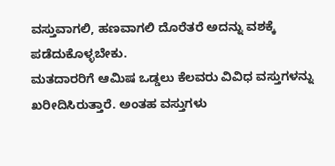ವಸ್ತುವಾಗಲಿ, ಹಣವಾಗಲಿ ದೊರೆತರೆ ಅದನ್ನು ವಶಕ್ಕೆ ಪಡೆದುಕೊಳ್ಳಬೇಕು.
ಮತದಾರರಿಗೆ ಆಮಿಷ ಒಡ್ಡಲು ಕೆಲವರು ವಿವಿಧ ವಸ್ತುಗಳನ್ನು ಖರೀದಿಸಿರುತ್ತಾರೆ. ಅಂತಹ ವಸ್ತುಗಳು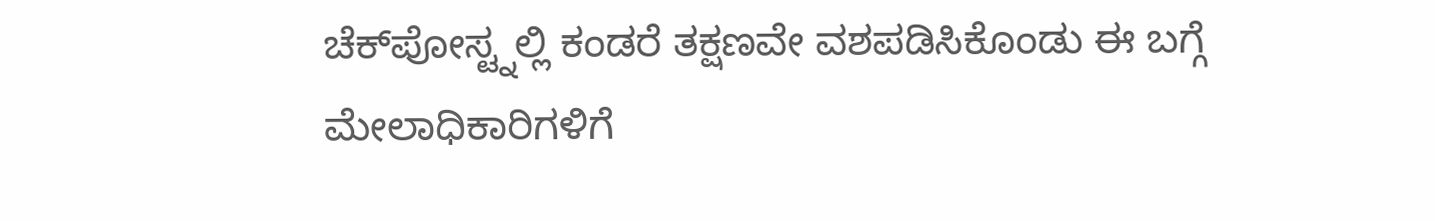ಚೆಕ್‌ಪೋಸ್ಟ್ನಲ್ಲಿ ಕಂಡರೆ ತಕ್ಷಣವೇ ವಶಪಡಿಸಿಕೊಂಡು ಈ ಬಗ್ಗೆ ಮೇಲಾಧಿಕಾರಿಗಳಿಗೆ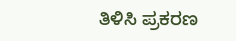ತಿಳಿಸಿ ಪ್ರಕರಣ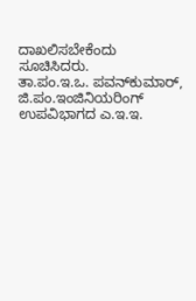ದಾಖಲಿಸಬೇಕೆಂದು ಸೂಚಿಸಿದರು.
ತಾ.ಪಂ.ಇ.ಒ. ಪವನ್‌ಕುಮಾರ್, ಜಿ.ಪಂ.ಇಂಜಿನಿಯರಿಂಗ್ ಉಪವಿಭಾಗದ ಎ.ಇ.ಇ.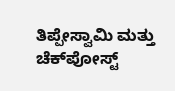ತಿಪ್ಪೇಸ್ವಾಮಿ ಮತ್ತು ಚೆಕ್‌ಪೋಸ್ಟ್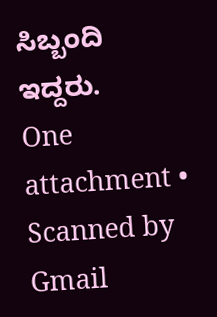ಸಿಬ್ಬಂದಿ ಇದ್ದರು.
One attachment • Scanned by Gmail